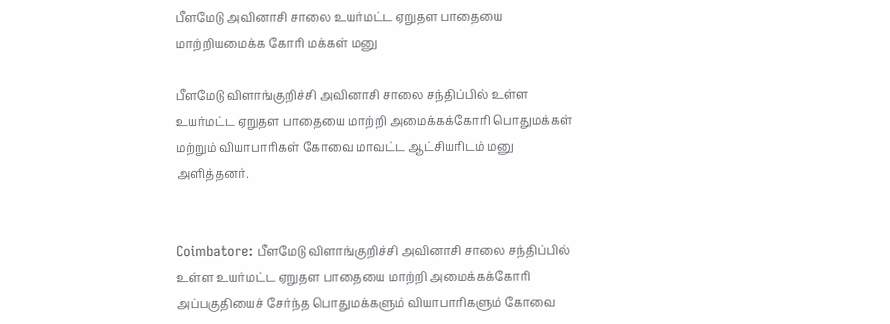பீளமேடு அவினாசி சாலை உயர்மட்ட ஏறுதள பாதையை மாற்றியமைக்க கோரி மக்கள் மனு

பீளமேடு விளாங்குறிச்சி அவினாசி சாலை சந்திப்பில் உள்ள உயர்மட்ட ஏறுதள பாதையை மாற்றி அமைக்கக்கோரி பொதுமக்கள் மற்றும் வியாபாரிகள் கோவை மாவட்ட ஆட்சியரிடம் மனு அளித்தனர்.


Coimbatore: பீளமேடு விளாங்குறிச்சி அவினாசி சாலை சந்திப்பில் உள்ள உயர்மட்ட ஏறுதள பாதையை மாற்றி அமைக்கக்கோரி அப்பகுதியைச் சேர்ந்த பொதுமக்களும் வியாபாரிகளும் கோவை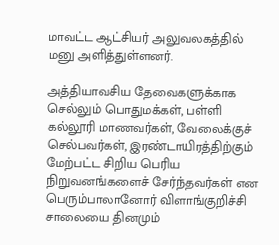மாவட்ட ஆட்சியர் அலுவலகத்தில் மனு அளித்துள்ளனர்.

அத்தியாவசிய தேவைகளுக்காக செல்லும் பொதுமக்கள், பள்ளி கல்லூரி மாணவர்கள், வேலைக்குச் செல்பவர்கள், இரண்டாயிரத்திற்கும் மேற்பட்ட சிறிய பெரிய நிறுவனங்களைச் சேர்ந்தவர்கள் என பெரும்பாலானோர் விளாங்குறிச்சி சாலையை தினமும்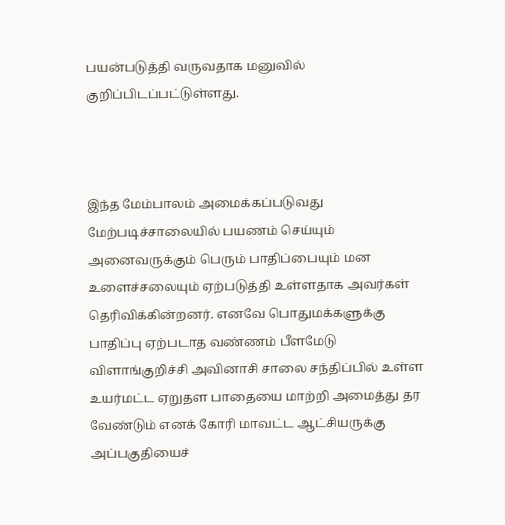பயன்படுத்தி வருவதாக மனுவில் குறிப்பிடப்பட்டுள்ளது.



இந்த மேம்பாலம் அமைக்கப்படுவது மேற்படிச்சாலையில் பயணம் செய்யும் அனைவருக்கும் பெரும் பாதிப்பையும் மன உளைச்சலையும் ஏற்படுத்தி உள்ளதாக அவர்கள் தெரிவிக்கின்றனர். எனவே பொதுமக்களுக்கு பாதிப்பு ஏற்படாத வண்ணம் பீளமேடு விளாங்குறிச்சி அவினாசி சாலை சந்திப்பில் உள்ள உயர்மட்ட ஏறுதள பாதையை மாற்றி அமைத்து தர வேண்டும் எனக் கோரி மாவட்ட ஆட்சியருக்கு அப்பகுதியைச்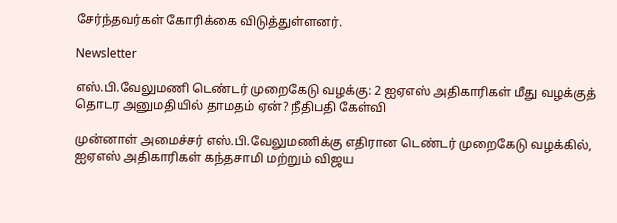சேர்ந்தவர்கள் கோரிக்கை விடுத்துள்ளனர்.

Newsletter

எஸ்.பி.வேலுமணி டெண்டர் முறைகேடு வழக்கு: 2 ஐஏஎஸ் அதிகாரிகள் மீது வழக்குத் தொடர அனுமதியில் தாமதம் ஏன்? நீதிபதி கேள்வி

முன்னாள் அமைச்சர் எஸ்.பி.வேலுமணிக்கு எதிரான டெண்டர் முறைகேடு வழக்கில், ஐஏஎஸ் அதிகாரிகள் கந்தசாமி மற்றும் விஜய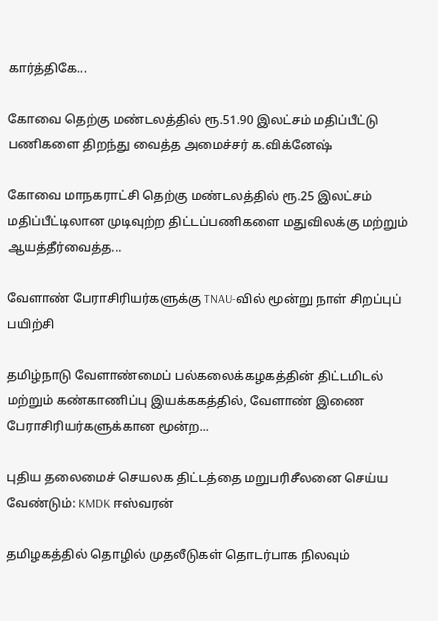கார்த்திகே...

கோவை தெற்கு மண்டலத்தில் ரூ.51.90 இலட்சம் மதிப்பீட்டு பணிகளை திறந்து வைத்த அமைச்சர் க.விக்னேஷ்

கோவை மாநகராட்சி தெற்கு மண்டலத்தில் ரூ.25 இலட்சம் மதிப்பீட்டிலான முடிவுற்ற திட்டப்பணிகளை மதுவிலக்கு மற்றும் ஆயத்தீர்வைத்த...

வேளாண் பேராசிரியர்களுக்கு TNAU-வில் மூன்று நாள் சிறப்புப் பயிற்சி

தமிழ்நாடு வேளாண்மைப் பல்கலைக்கழகத்தின் திட்டமிடல் மற்றும் கண்காணிப்பு இயக்ககத்தில், வேளாண் இணை பேராசிரியர்களுக்கான மூன்ற...

புதிய தலைமைச் செயலக திட்டத்தை மறுபரிசீலனை செய்ய வேண்டும்: KMDK ஈஸ்வரன்

தமிழகத்தில் தொழில் முதலீடுகள் தொடர்பாக நிலவும்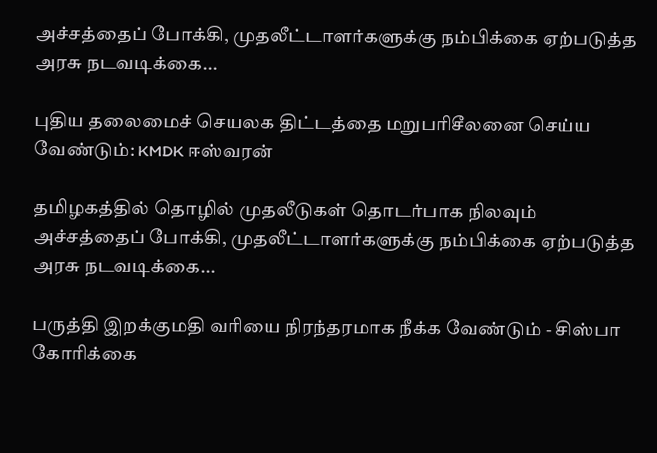அச்சத்தைப் போக்கி, முதலீட்டாளர்களுக்கு நம்பிக்கை ஏற்படுத்த அரசு நடவடிக்கை...

புதிய தலைமைச் செயலக திட்டத்தை மறுபரிசீலனை செய்ய வேண்டும்: KMDK ஈஸ்வரன்

தமிழகத்தில் தொழில் முதலீடுகள் தொடர்பாக நிலவும் அச்சத்தைப் போக்கி, முதலீட்டாளர்களுக்கு நம்பிக்கை ஏற்படுத்த அரசு நடவடிக்கை...

பருத்தி இறக்குமதி வரியை நிரந்தரமாக நீக்க வேண்டும் - சிஸ்பா கோரிக்கை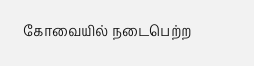கோவையில் நடைபெற்ற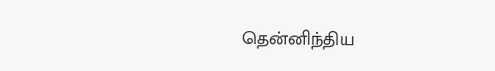தென்னிந்திய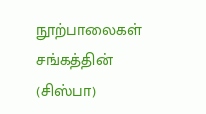நூற்பாலைகள் சங்கத்தின் (சிஸ்பா)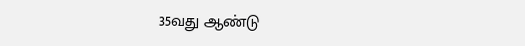35வது ஆண்டு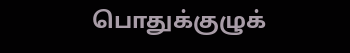பொதுக்குழுக்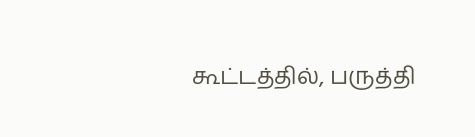கூட்டத்தில், பருத்தி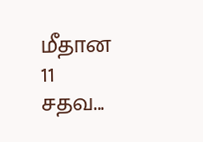மீதான 11 சதவ...